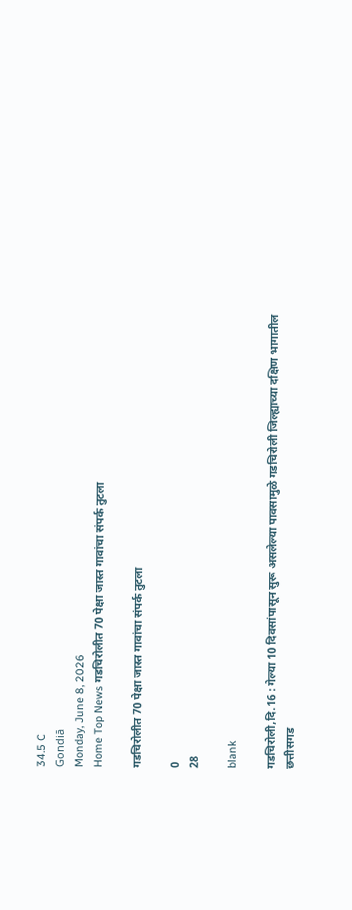34.5 C
Gondiā
Monday, June 8, 2026
Home Top News गडचिरोलीत 70 पेक्षा जास्त गावांचा संपर्क तुटला

गडचिरोलीत 70 पेक्षा जास्त गावांचा संपर्क तुटला

0
28

blank

गडचिरोली,दि.16 : गेल्या 10 दिवसांपासून सुरू असलेल्या पावसामुळे गडचिरोली जिल्ह्याच्या दक्षिण भागातील छत्तीसगड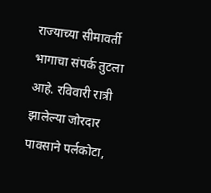राज्याच्या सीमावर्ती भागाचा संपर्क तुटला आहे. रविवारी रात्री झालेल्या जोरदार पावसाने पर्लकोटा,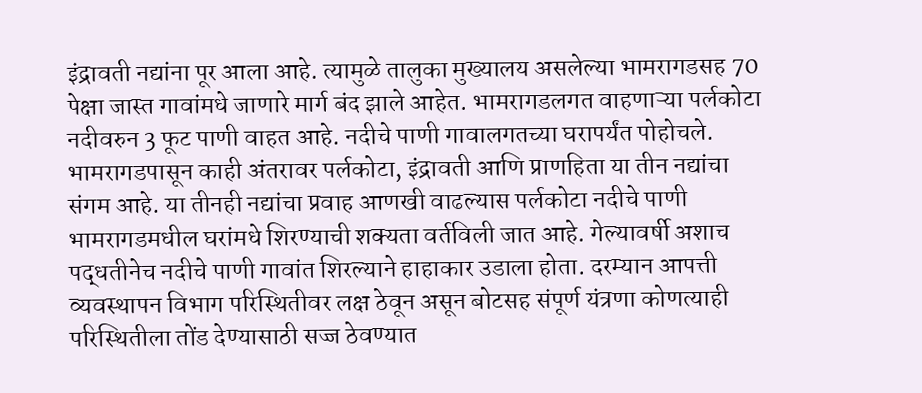इंद्रावती नद्यांना पूर आला आहे. त्यामुळे तालुका मुख्यालय असलेल्या भामरागडसह 70 पेक्षा जास्त गावांमधे जाणारे मार्ग बंद झाले आहेत. भामरागडलगत वाहणाऱ्या पर्लकोटा नदीवरुन 3 फूट पाणी वाहत आहे. नदीचे पाणी गावालगतच्या घरापर्यंत पोहोचले. भामरागडपासून काही अंतरावर पर्लकोटा, इंद्रावती आणि प्राणहिता या तीन नद्यांचा संगम आहे. या तीनही नद्यांचा प्रवाह आणखी वाढल्यास पर्लकोटा नदीचे पाणी भामरागडमधील घरांमधे शिरण्याची शक्यता वर्तविली जात आहे. गेल्यावर्षी अशाच पद्धतीनेच नदीचे पाणी गावांत शिरल्याने हाहाकार उडाला होता. दरम्यान आपत्ती व्यवस्थापन विभाग परिस्थितीवर लक्ष ठेवून असून बोटसह संपूर्ण यंत्रणा कोणत्याही परिस्थितीला तोंड देण्यासाठी सज्ज ठेवण्यात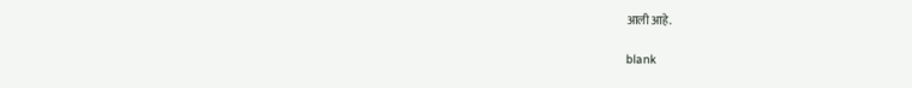आली आहे.

blank